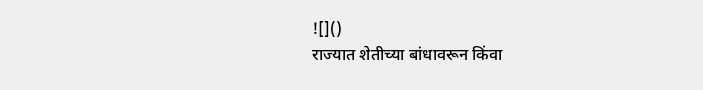![]()
राज्यात शेतीच्या बांधावरून किंवा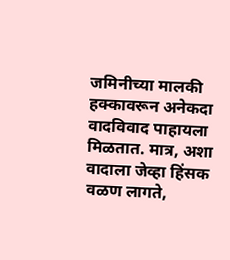जमिनीच्या मालकी हक्कावरून अनेकदा वादविवाद पाहायला मिळतात. मात्र, अशा वादाला जेव्हा हिंसक वळण लागते,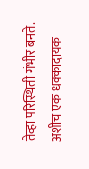तेव्हा परिस्थिती गंभीर बनते. अशीच एक धक्कादायक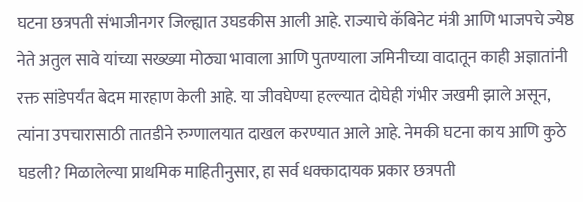घटना छत्रपती संभाजीनगर जिल्ह्यात उघडकीस आली आहे. राज्याचे कॅबिनेट मंत्री आणि भाजपचे ज्येष्ठ नेते अतुल सावे यांच्या सख्ख्या मोठ्या भावाला आणि पुतण्याला जमिनीच्या वादातून काही अज्ञातांनी रक्त सांडेपर्यंत बेदम मारहाण केली आहे. या जीवघेण्या हल्ल्यात दोघेही गंभीर जखमी झाले असून, त्यांना उपचारासाठी तातडीने रुग्णालयात दाखल करण्यात आले आहे. नेमकी घटना काय आणि कुठे घडली? मिळालेल्या प्राथमिक माहितीनुसार, हा सर्व धक्कादायक प्रकार छत्रपती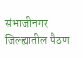संभाजीनगर जिल्ह्यातील पैठण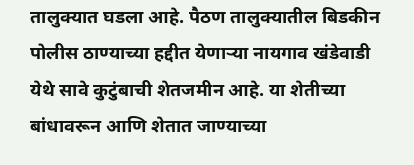तालुक्यात घडला आहे. पैठण तालुक्यातील बिडकीन पोलीस ठाण्याच्या हद्दीत येणाऱ्या नायगाव खंडेवाडी येथे सावे कुटुंबाची शेतजमीन आहे. या शेतीच्या बांधावरून आणि शेतात जाण्याच्या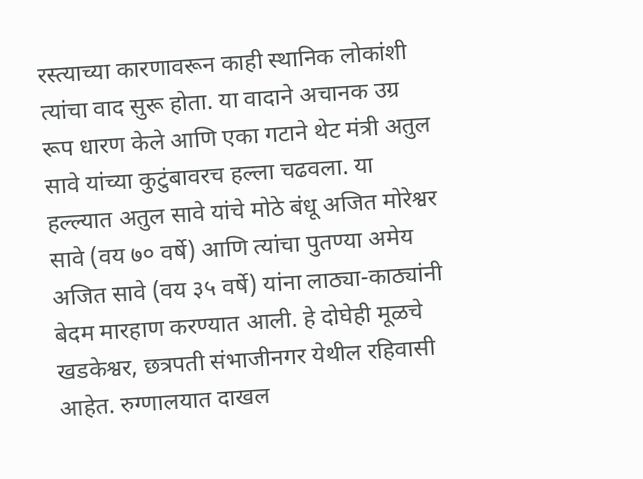रस्त्याच्या कारणावरून काही स्थानिक लोकांशी त्यांचा वाद सुरू होता. या वादाने अचानक उग्र रूप धारण केले आणि एका गटाने थेट मंत्री अतुल सावे यांच्या कुटुंबावरच हल्ला चढवला. या हल्ल्यात अतुल सावे यांचे मोठे बंधू अजित मोरेश्वर सावे (वय ७० वर्षे) आणि त्यांचा पुतण्या अमेय अजित सावे (वय ३५ वर्षे) यांना लाठ्या-काठ्यांनी बेदम मारहाण करण्यात आली. हे दोघेही मूळचे खडकेश्वर, छत्रपती संभाजीनगर येथील रहिवासी आहेत. रुग्णालयात दाखल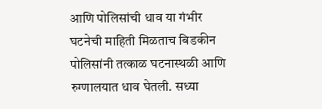आणि पोलिसांची धाव या गंभीर घटनेची माहिती मिळताच बिडकीन पोलिसांनी तत्काळ घटनास्थळी आणि रुग्णालयात धाव घेतली. सध्या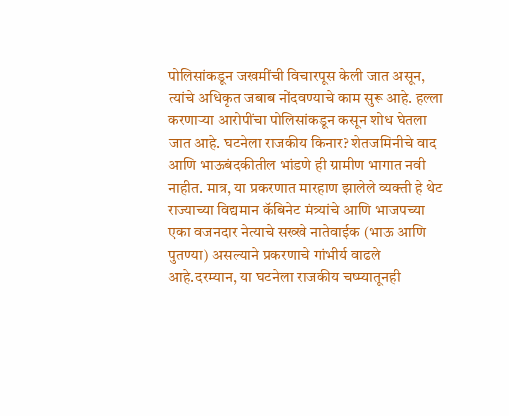पोलिसांकडून जखमींची विचारपूस केली जात असून, त्यांचे अधिकृत जबाब नोंदवण्याचे काम सुरू आहे. हल्ला करणाऱ्या आरोपींचा पोलिसांकडून कसून शोध घेतला जात आहे. घटनेला राजकीय किनार? शेतजमिनीचे वाद आणि भाऊबंदकीतील भांडणे ही ग्रामीण भागात नवी नाहीत. मात्र, या प्रकरणात मारहाण झालेले व्यक्ती हे थेट राज्याच्या विद्यमान कॅबिनेट मंत्र्यांचे आणि भाजपच्या एका वजनदार नेत्याचे सख्खे नातेवाईक (भाऊ आणि पुतण्या) असल्याने प्रकरणाचे गांभीर्य वाढले आहे.दरम्यान, या घटनेला राजकीय चष्म्यातूनही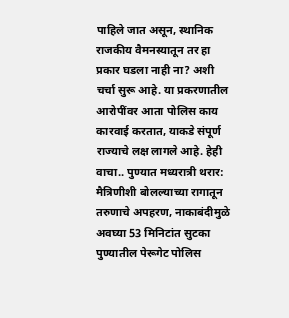पाहिले जात असून, स्थानिक राजकीय वैमनस्यातून तर हा प्रकार घडला नाही ना? अशी चर्चा सुरू आहे. या प्रकरणातील आरोपींवर आता पोलिस काय कारवाई करतात, याकडे संपूर्ण राज्याचे लक्ष लागले आहे. हेही वाचा.. पुण्यात मध्यरात्री थरार: मैत्रिणीशी बोलल्याच्या रागातून तरुणाचे अपहरण, नाकाबंदीमुळे अवघ्या 53 मिनिटांत सुटका पुण्यातील पेरूगेट पोलिस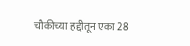चौकीच्या हद्दीतून एका 28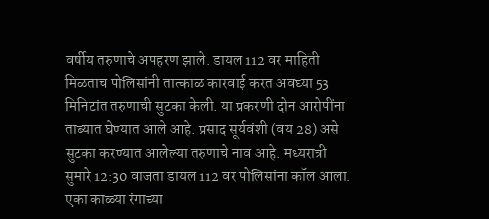वर्षीय तरुणाचे अपहरण झाले. डायल 112 वर माहिती मिळताच पोलिसांनी तात्काळ कारवाई करत अवघ्या 53 मिनिटांत तरुणाची सुटका केली. या प्रकरणी दोन आरोपींना ताब्यात घेण्यात आले आहे. प्रसाद सूर्यवंशी (वय 28) असे सुटका करण्यात आलेल्या तरुणाचे नाव आहे. मध्यरात्री सुमारे 12:30 वाजता डायल 112 वर पोलिसांना कॉल आला. एका काळ्या रंगाच्या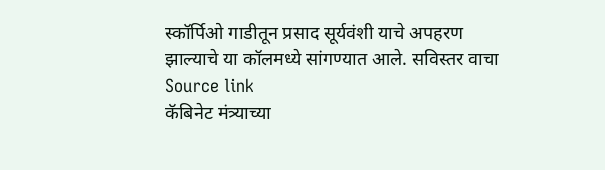स्कॉर्पिओ गाडीतून प्रसाद सूर्यवंशी याचे अपहरण झाल्याचे या कॉलमध्ये सांगण्यात आले. सविस्तर वाचा
Source link
कॅबिनेट मंत्र्याच्या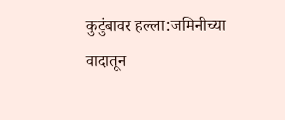कुटुंबावर हल्ला:जमिनीच्या वादातून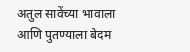अतुल सावेंच्या भावाला आणि पुतण्याला बेदम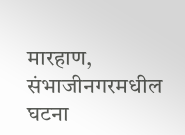मारहाण, संभाजीनगरमधील घटना